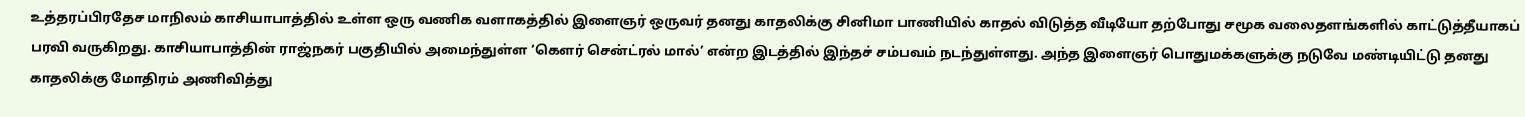உத்தரப்பிரதேச மாநிலம் காசியாபாத்தில் உள்ள ஒரு வணிக வளாகத்தில் இளைஞர் ஒருவர் தனது காதலிக்கு சினிமா பாணியில் காதல் விடுத்த வீடியோ தற்போது சமூக வலைதளங்களில் காட்டுத்தீயாகப் பரவி வருகிறது. காசியாபாத்தின் ராஜ்நகர் பகுதியில் அமைந்துள்ள ‘கௌர் சென்ட்ரல் மால்’ என்ற இடத்தில் இந்தச் சம்பவம் நடந்துள்ளது. அந்த இளைஞர் பொதுமக்களுக்கு நடுவே மண்டியிட்டு தனது காதலிக்கு மோதிரம் அணிவித்து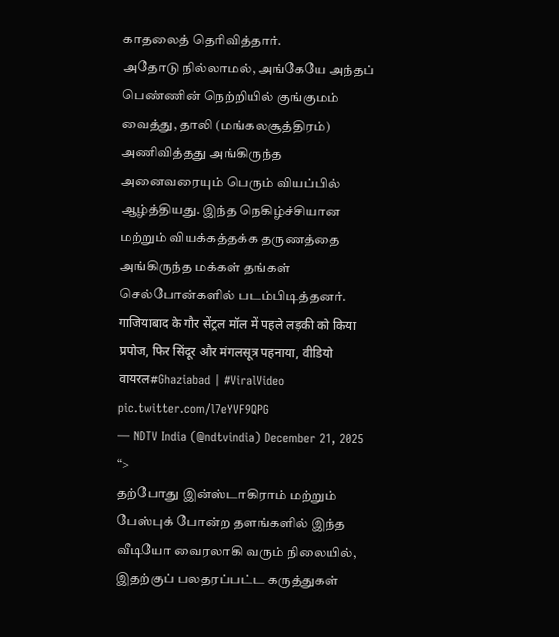காதலைத் தெரிவித்தார்.
அதோடு நில்லாமல், அங்கேயே அந்தப் பெண்ணின் நெற்றியில் குங்குமம் வைத்து, தாலி (மங்கலசூத்திரம்) அணிவித்தது அங்கிருந்த அனைவரையும் பெரும் வியப்பில் ஆழ்த்தியது. இந்த நெகிழ்ச்சியான மற்றும் வியக்கத்தக்க தருணத்தை அங்கிருந்த மக்கள் தங்கள் செல்போன்களில் படம்பிடித்தனர்.
गाजियाबाद के गौर सेंट्रल मॉल में पहले लड़की को किया प्रपोज, फिर सिंदूर और मंगलसूत्र पहनाया, वीडियो वायरल#Ghaziabad | #ViralVideo pic.twitter.com/l7eYVF9QPG
— NDTV India (@ndtvindia) December 21, 2025
“>
தற்போது இன்ஸ்டாகிராம் மற்றும் பேஸ்புக் போன்ற தளங்களில் இந்த வீடியோ வைரலாகி வரும் நிலையில், இதற்குப் பலதரப்பட்ட கருத்துகள்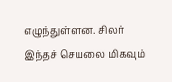எழுந்துள்ளன. சிலர் இந்தச் செயலை மிகவும்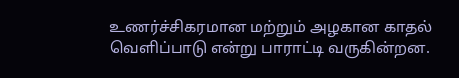உணர்ச்சிகரமான மற்றும் அழகான காதல் வெளிப்பாடு என்று பாராட்டி வருகின்றன.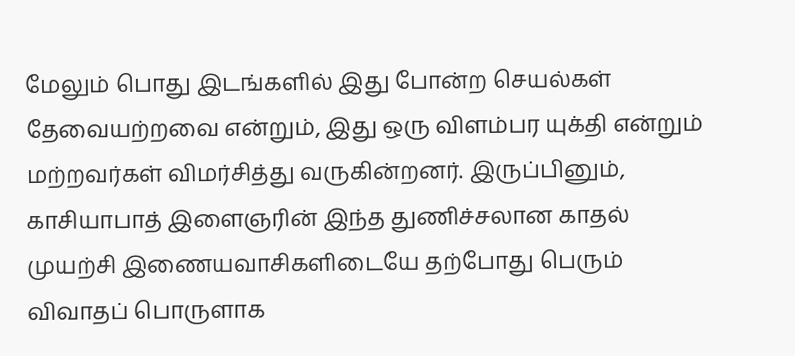மேலும் பொது இடங்களில் இது போன்ற செயல்கள் தேவையற்றவை என்றும், இது ஒரு விளம்பர யுக்தி என்றும் மற்றவர்கள் விமர்சித்து வருகின்றனர். இருப்பினும், காசியாபாத் இளைஞரின் இந்த துணிச்சலான காதல் முயற்சி இணையவாசிகளிடையே தற்போது பெரும் விவாதப் பொருளாக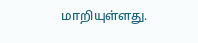மாறியுள்ளது.